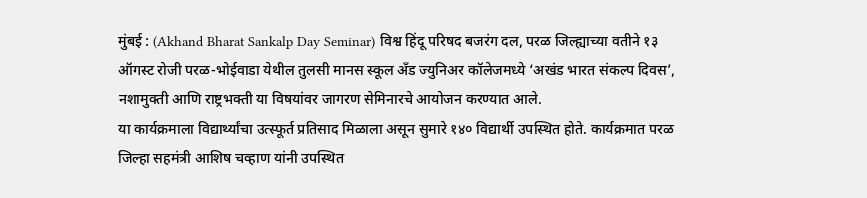मुंबई : (Akhand Bharat Sankalp Day Seminar) विश्व हिंदू परिषद बजरंग दल, परळ जिल्ह्याच्या वतीने १३ ऑगस्ट रोजी परळ-भोईवाडा येथील तुलसी मानस स्कूल अँड ज्युनिअर कॉलेजमध्ये ‘अखंड भारत संकल्प दिवस’, नशामुक्ती आणि राष्ट्रभक्ती या विषयांवर जागरण सेमिनारचे आयोजन करण्यात आले.
या कार्यक्रमाला विद्यार्थ्यांचा उत्स्फूर्त प्रतिसाद मिळाला असून सुमारे १४० विद्यार्थी उपस्थित होते. कार्यक्रमात परळ जिल्हा सहमंत्री आशिष चव्हाण यांनी उपस्थित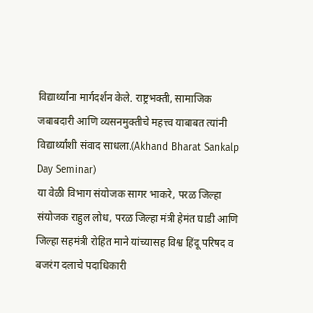विद्यार्थ्यांना मार्गदर्शन केले. राष्ट्रभक्ती, सामाजिक जबाबदारी आणि व्यसनमुक्तीचे महत्त्व याबाबत त्यांनी विद्यार्थ्यांशी संवाद साधला.(Akhand Bharat Sankalp Day Seminar)
या वेळी विभाग संयोजक सागर भाकरे, परळ जिल्हा संयोजक राहुल लोध, परळ जिल्हा मंत्री हेमंत घाडी आणि जिल्हा सहमंत्री रोहित माने यांच्यासह विश्व हिंदू परिषद व बजरंग दलाचे पदाधिकारी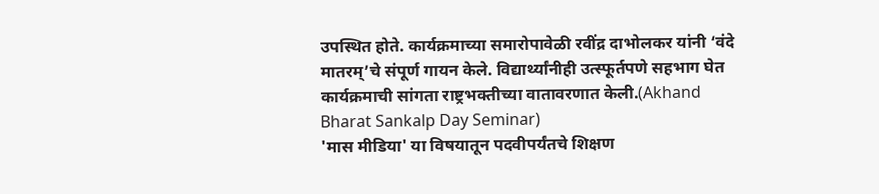उपस्थित होते. कार्यक्रमाच्या समारोपावेळी रवींद्र दाभोलकर यांनी ‘वंदे मातरम्’चे संपूर्ण गायन केले. विद्यार्थ्यांनीही उत्स्फूर्तपणे सहभाग घेत कार्यक्रमाची सांगता राष्ट्रभक्तीच्या वातावरणात केली.(Akhand Bharat Sankalp Day Seminar)
'मास मीडिया' या विषयातून पदवीपर्यंतचे शिक्षण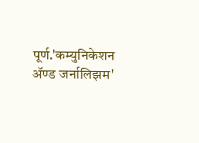पूर्ण.'कम्युनिकेशन ॲण्ड जर्नालिझम'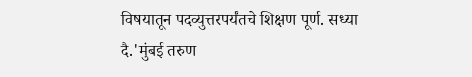विषयातून पदव्युत्तरपर्यंतचे शिक्षण पूर्ण. सध्या दै.'मुंबई तरुण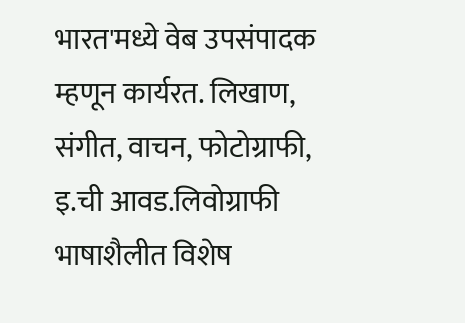भारत'मध्ये वेब उपसंपादक म्हणून कार्यरत. लिखाण, संगीत, वाचन, फोटोग्राफी, इ.ची आवड.लिवोग्राफी भाषाशैलीत विशेष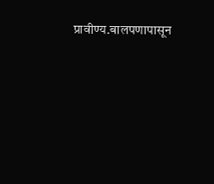प्रावीण्य.बालपणापासून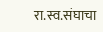रा.स्व.संघाचा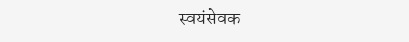स्वयंसेवक